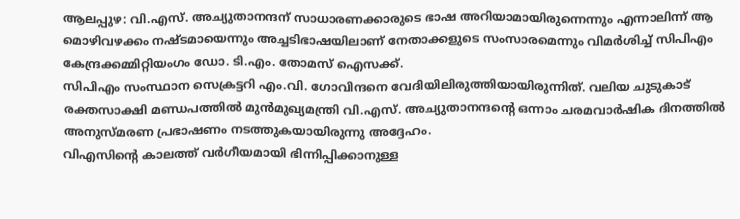ആലപ്പുഴ: വി.എസ്. അച്യുതാനന്ദന് സാധാരണക്കാരുടെ ഭാഷ അറിയാമായിരുന്നെന്നും എന്നാലിന്ന് ആ മൊഴിവഴക്കം നഷ്ടമായെന്നും അച്ചടിഭാഷയിലാണ് നേതാക്കളുടെ സംസാരമെന്നും വിമർശിച്ച് സിപിഎം കേന്ദ്രക്കമ്മിറ്റിയംഗം ഡോ. ടി.എം. തോമസ് ഐസക്ക്.
സിപിഎം സംസ്ഥാന സെക്രട്ടറി എം.വി. ഗോവിന്ദനെ വേദിയിലിരുത്തിയായിരുന്നിത്. വലിയ ചുടുകാട് രക്തസാക്ഷി മണ്ഡപത്തിൽ മുൻമുഖ്യമന്ത്രി വി.എസ്. അച്യുതാനന്ദന്റെ ഒന്നാം ചരമവാർഷിക ദിനത്തിൽ അനുസ്മരണ പ്രഭാഷണം നടത്തുകയായിരുന്നു അദ്ദേഹം.
വിഎസിന്റെ കാലത്ത് വർഗീയമായി ഭിന്നിപ്പിക്കാനുള്ള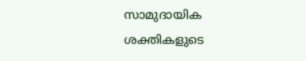സാമുദായിക ശക്തികളുടെ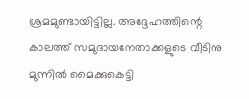ശ്രമമുണ്ടായിട്ടില്ല. അദ്ദേഹത്തിന്റെ കാലത്ത് സമുദായനേതാക്കളുടെ വീടിനു മുന്നിൽ മൈക്കുകെട്ടി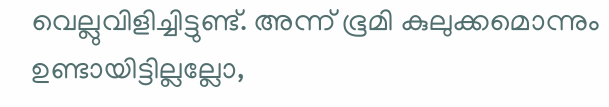വെല്ലുവിളിച്ചിട്ടുണ്ട്. അന്ന് ഭൂമി കുലുക്കമൊന്നും ഉണ്ടായിട്ടില്ലല്ലോ,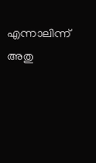എന്നാലിന്ന് അതു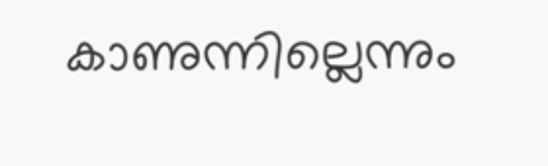കാണുന്നില്ലെന്നും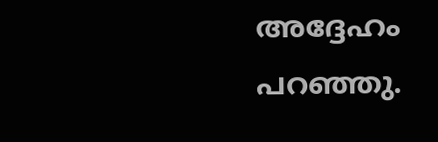അദ്ദേഹം പറഞ്ഞു.